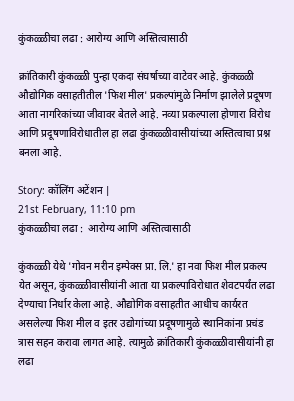कुंकळ्ळीचा लढा : आरोग्य आणि अस्तित्वासाठी

क्रांतिकारी कुंकळ्ळी पुन्हा एकदा संघर्षाच्या वाटेवर आहे. कुंकळ्ळी औद्योगिक वसाहतीतील 'फिश मील' प्रकल्पांमुळे निर्माण झालेले प्रदूषण आता नागरिकांच्या जीवावर बेतले आहे. नव्या प्रकल्पाला होणारा विरोध आणि प्रदूषणाविरोधातील हा लढा कुंकळ्ळीवासीयांच्या अस्तित्वाचा प्रश्न बनला आहे.

Story: कॉलिंग अटेंशन |
21st February, 11:10 pm
कुंकळ्ळीचा लढा :  आरोग्य आणि अस्तित्वासाठी

कुंकळ्ळी येथे 'गोवन मरीन इम्पेक्स प्रा. लि.' हा नवा फिश मील प्रकल्प येत असून, कुंकळ्ळीवासीयांनी आता या प्रकल्पाविरोधात शेवटपर्यंत लढा देण्याचा निर्धार केला आहे. औद्योगिक वसाहतीत आधीच कार्यरत असलेल्या फिश मील व इतर उद्योगांच्या प्रदूषणामुळे स्थानिकांना प्रचंड त्रास सहन करावा लागत आहे. त्यामुळे क्रांतिकारी कुंकळ्ळीवासीयांनी हा लढा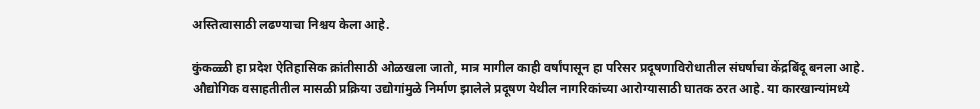अस्तित्वासाठी लढण्याचा निश्चय केला आहे.

कुंकळ्ळी हा प्रदेश ऐतिहासिक क्रांतीसाठी ओळखला जातो, मात्र मागील काही वर्षांपासून हा परिसर प्रदूषणाविरोधातील संघर्षाचा केंद्रबिंदू बनला आहे. औद्योगिक वसाहतीतील मासळी प्रक्रिया उद्योगांमुळे निर्माण झालेले प्रदूषण येथील नागरिकांच्या आरोग्यासाठी घातक ठरत आहे. या कारखान्यांमध्ये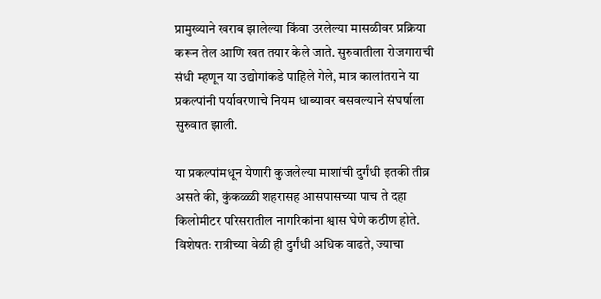प्रामुख्याने खराब झालेल्या किंवा उरलेल्या मासळीवर प्रक्रिया करून तेल आणि खत तयार केले जाते. सुरुवातीला रोजगाराची संधी म्हणून या उद्योगांकडे पाहिले गेले, मात्र कालांतराने या प्रकल्पांनी पर्यावरणाचे नियम धाब्यावर बसवल्याने संघर्षाला सुरुवात झाली.

या प्रकल्पांमधून येणारी कुजलेल्या माशांची दुर्गंधी इतकी तीव्र असते की, कुंकळ्ळी शहरासह आसपासच्या पाच ते दहा किलोमीटर परिसरातील नागरिकांना श्वास घेणे कठीण होते. विशेषतः रात्रीच्या वेळी ही दुर्गंधी अधिक वाढते, ज्याचा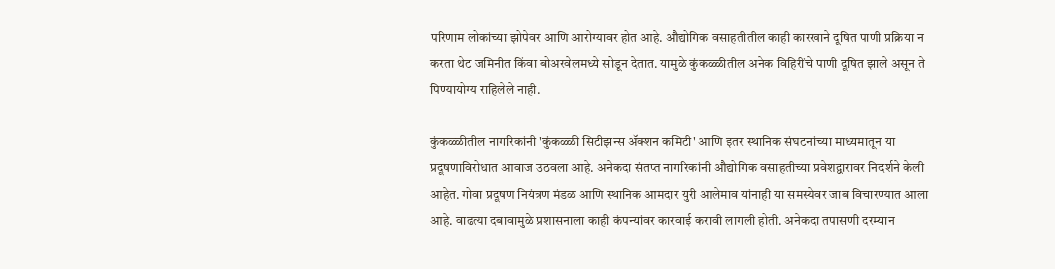परिणाम लोकांच्या झोपेवर आणि आरोग्यावर होत आहे. औद्योगिक वसाहतीतील काही कारखाने दूषित पाणी प्रक्रिया न करता थेट जमिनीत किंवा बोअरवेलमध्ये सोडून देतात. यामुळे कुंकळ्ळीतील अनेक विहिरींचे पाणी दूषित झाले असून ते पिण्यायोग्य राहिलेले नाही.

कुंकळ्ळीतील नागरिकांनी 'कुंकळ्ळी सिटीझन्स ॲक्शन कमिटी' आणि इतर स्थानिक संघटनांच्या माध्यमातून या प्रदूषणाविरोधात आवाज उठवला आहे. अनेकदा संतप्त नागरिकांनी औद्योगिक वसाहतीच्या प्रवेशद्वारावर निदर्शने केली आहेत. गोवा प्रदूषण नियंत्रण मंडळ आणि स्थानिक आमदार युरी आलेमाव यांनाही या समस्येवर जाब विचारण्यात आला आहे. वाढत्या दबावामुळे प्रशासनाला काही कंपन्यांवर कारवाई करावी लागली होती. अनेकदा तपासणी दरम्यान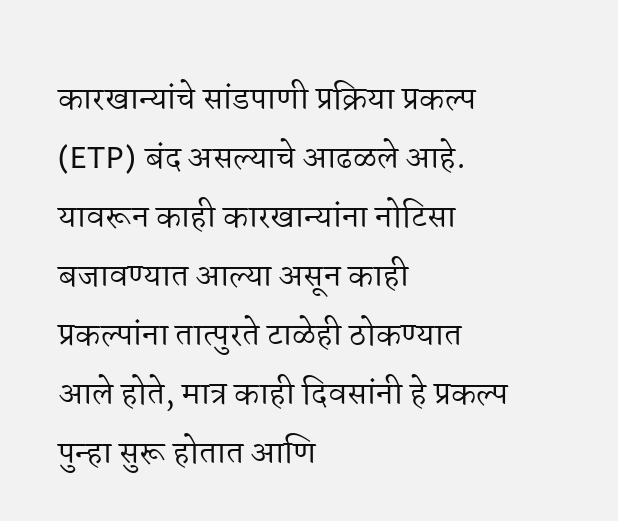कारखान्यांचे सांडपाणी प्रक्रिया प्रकल्प (ETP) बंद असल्याचे आढळले आहे. यावरून काही कारखान्यांना नोटिसा बजावण्यात आल्या असून काही प्रकल्पांना तात्पुरते टाळेही ठोकण्यात आले होते, मात्र काही दिवसांनी हे प्रकल्प पुन्हा सुरू होतात आणि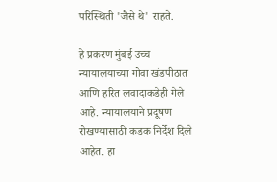परिस्थिती 'जैसे थे' राहते.

हे प्रकरण मुंबई उच्च न्यायालयाच्या गोवा खंडपीठात आणि हरित लवादाकडेही गेले आहे. न्यायालयाने प्रदूषण रोखण्यासाठी कडक निर्देश दिले आहेत. हा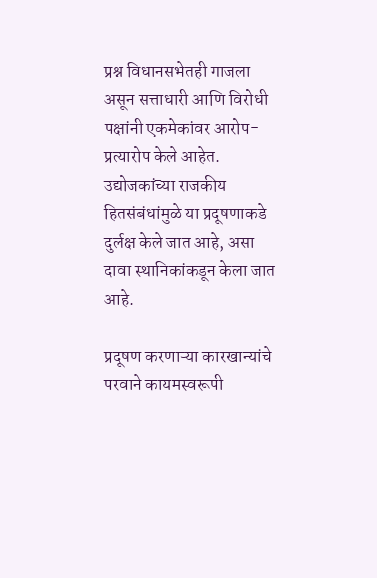प्रश्न विधानसभेतही गाजला असून सत्ताधारी आणि विरोधी पक्षांनी एकमेकांवर आरोप-प्रत्यारोप केले आहेत. उद्योजकांच्या राजकीय हितसंबंधांमुळे या प्रदूषणाकडे दुर्लक्ष केले जात आहे, असा दावा स्थानिकांकडून केला जात आहे.

प्रदूषण करणाऱ्या कारखान्यांचे परवाने कायमस्वरूपी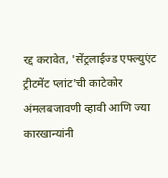रद्द करावेत, 'सेंट्रलाईज्ड एफ्ल्युएंट ट्रीटमेंट प्लांट'ची काटेकोर अंमलबजावणी व्हावी आणि ज्या कारखान्यांनी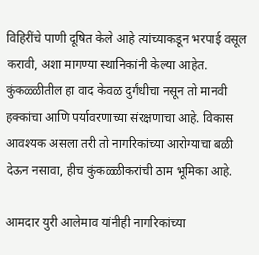विहिरींचे पाणी दूषित केले आहे त्यांच्याकडून भरपाई वसूल करावी, अशा मागण्या स्थानिकांनी केल्या आहेत. कुंकळ्ळीतील हा वाद केवळ दुर्गंधीचा नसून तो मानवी हक्कांचा आणि पर्यावरणाच्या संरक्षणाचा आहे. विकास आवश्यक असला तरी तो नागरिकांच्या आरोग्याचा बळी देऊन नसावा, हीच कुंकळ्ळीकरांची ठाम भूमिका आहे.

आमदार युरी आलेमाव यांनीही नागरिकांच्या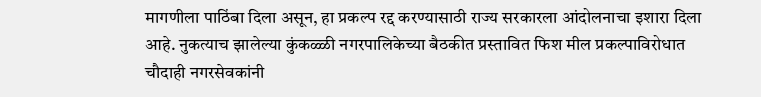मागणीला पाठिंबा दिला असून, हा प्रकल्प रद्द करण्यासाठी राज्य सरकारला आंदोलनाचा इशारा दिला आहे. नुकत्याच झालेल्या कुंकळ्ळी नगरपालिकेच्या बैठकीत प्रस्तावित फिश मील प्रकल्पाविरोधात चौदाही नगरसेवकांनी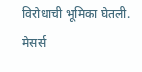विरोधाची भूमिका घेतली. मेसर्स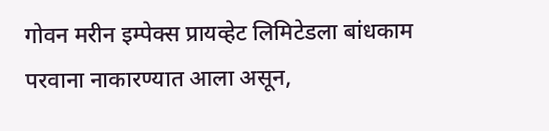गोवन मरीन इम्पेक्स प्रायव्हेट लिमिटेडला बांधकाम परवाना नाकारण्यात आला असून,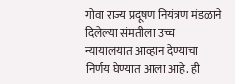गोवा राज्य प्रदूषण नियंत्रण मंडळाने दिलेल्या संमतीला उच्च न्यायालयात आव्हान देण्याचा निर्णय घेण्यात आला आहे. ही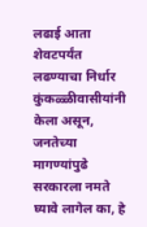लढाई आता शेवटपर्यंत लढण्याचा निर्धार कुंकळ्ळीवासीयांनी केला असून, जनतेच्या मागण्यांपुढे सरकारला नमते घ्यावे लागेल का, हे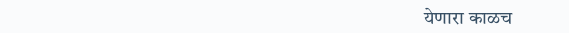येणारा काळच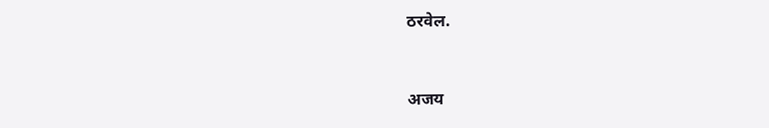ठरवेल.


अजय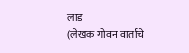लाड
(लेखक गोवन वार्ताचे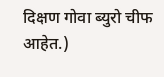दिक्षण गोवा ब्युरो चीफ आहेत.)